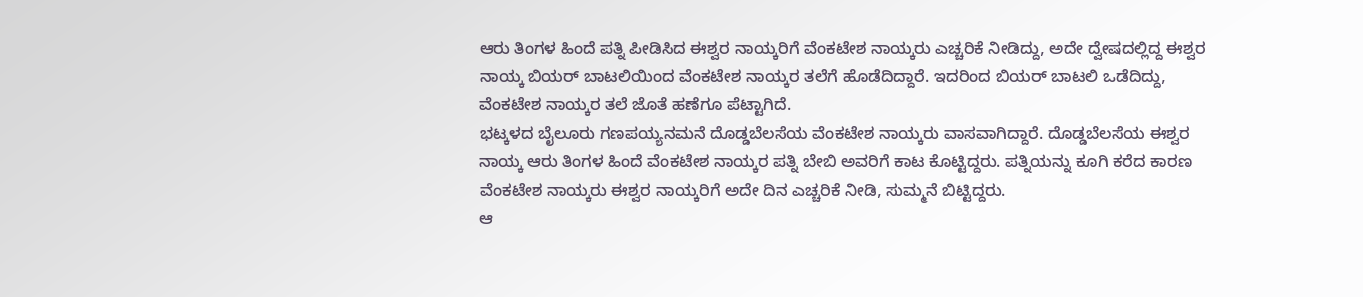ಆರು ತಿಂಗಳ ಹಿಂದೆ ಪತ್ನಿ ಪೀಡಿಸಿದ ಈಶ್ವರ ನಾಯ್ಕರಿಗೆ ವೆಂಕಟೇಶ ನಾಯ್ಕರು ಎಚ್ಚರಿಕೆ ನೀಡಿದ್ದು, ಅದೇ ದ್ವೇಷದಲ್ಲಿದ್ದ ಈಶ್ವರ ನಾಯ್ಕ ಬಿಯರ್ ಬಾಟಲಿಯಿಂದ ವೆಂಕಟೇಶ ನಾಯ್ಕರ ತಲೆಗೆ ಹೊಡೆದಿದ್ದಾರೆ. ಇದರಿಂದ ಬಿಯರ್ ಬಾಟಲಿ ಒಡೆದಿದ್ದು, ವೆಂಕಟೇಶ ನಾಯ್ಕರ ತಲೆ ಜೊತೆ ಹಣೆಗೂ ಪೆಟ್ಟಾಗಿದೆ.
ಭಟ್ಕಳದ ಬೈಲೂರು ಗಣಪಯ್ಯನಮನೆ ದೊಡ್ಡಬೆಲಸೆಯ ವೆಂಕಟೇಶ ನಾಯ್ಕರು ವಾಸವಾಗಿದ್ದಾರೆ. ದೊಡ್ಡಬೆಲಸೆಯ ಈಶ್ವರ ನಾಯ್ಕ ಆರು ತಿಂಗಳ ಹಿಂದೆ ವೆಂಕಟೇಶ ನಾಯ್ಕರ ಪತ್ನಿ ಬೇಬಿ ಅವರಿಗೆ ಕಾಟ ಕೊಟ್ಟಿದ್ದರು. ಪತ್ನಿಯನ್ನು ಕೂಗಿ ಕರೆದ ಕಾರಣ ವೆಂಕಟೇಶ ನಾಯ್ಕರು ಈಶ್ವರ ನಾಯ್ಕರಿಗೆ ಅದೇ ದಿನ ಎಚ್ಚರಿಕೆ ನೀಡಿ, ಸುಮ್ಮನೆ ಬಿಟ್ಟಿದ್ದರು.
ಆ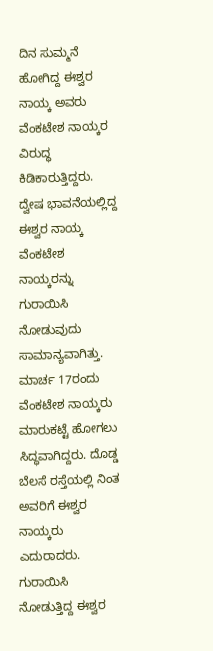ದಿನ ಸುಮ್ಮನೆ ಹೋಗಿದ್ದ ಈಶ್ವರ ನಾಯ್ಕ ಅವರು ವೆಂಕಟೇಶ ನಾಯ್ಕರ ವಿರುದ್ಧ ಕಿಡಿಕಾರುತ್ತಿದ್ದರು. ದ್ವೇಷ ಭಾವನೆಯಲ್ಲಿದ್ದ ಈಶ್ವರ ನಾಯ್ಕ ವೆಂಕಟೇಶ ನಾಯ್ಕರನ್ನು ಗುರಾಯಿಸಿ ನೋಡುವುದು ಸಾಮಾನ್ಯವಾಗಿತ್ತು. ಮಾರ್ಚ 17ರಂದು ವೆಂಕಟೇಶ ನಾಯ್ಕರು ಮಾರುಕಟ್ಟೆ ಹೋಗಲು ಸಿದ್ಧವಾಗಿದ್ದರು. ದೊಡ್ಡ ಬೆಲಸೆ ರಸ್ತೆಯಲ್ಲಿ ನಿಂತ ಅವರಿಗೆ ಈಶ್ವರ ನಾಯ್ಕರು ಎದುರಾದರು.
ಗುರಾಯಿಸಿ ನೋಡುತ್ತಿದ್ದ ಈಶ್ವರ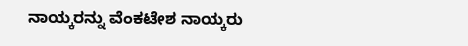ನಾಯ್ಕರನ್ನು ವೆಂಕಟೇಶ ನಾಯ್ಕರು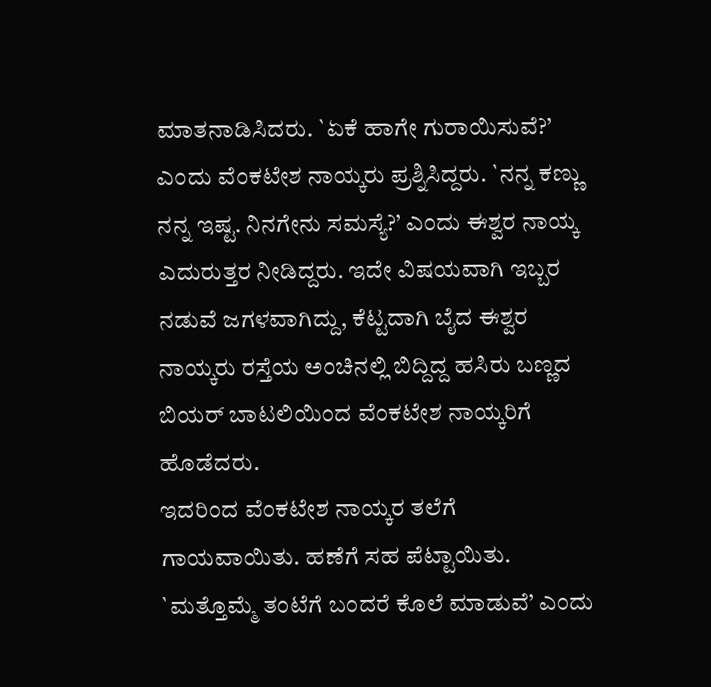ಮಾತನಾಡಿಸಿದರು. `ಏಕೆ ಹಾಗೇ ಗುರಾಯಿಸುವೆ?’ ಎಂದು ವೆಂಕಟೇಶ ನಾಯ್ಕರು ಪ್ರಶ್ನಿಸಿದ್ದರು. `ನನ್ನ ಕಣ್ಣು ನನ್ನ ಇಷ್ಟ. ನಿನಗೇನು ಸಮಸ್ಯೆ?’ ಎಂದು ಈಶ್ವರ ನಾಯ್ಕ ಎದುರುತ್ತರ ನೀಡಿದ್ದರು. ಇದೇ ವಿಷಯವಾಗಿ ಇಬ್ಬರ ನಡುವೆ ಜಗಳವಾಗಿದ್ದು, ಕೆಟ್ಟದಾಗಿ ಬೈದ ಈಶ್ವರ ನಾಯ್ಕರು ರಸ್ತೆಯ ಅಂಚಿನಲ್ಲಿ ಬಿದ್ದಿದ್ದ ಹಸಿರು ಬಣ್ಣದ ಬಿಯರ್ ಬಾಟಲಿಯಿಂದ ವೆಂಕಟೇಶ ನಾಯ್ಕರಿಗೆ ಹೊಡೆದರು.
ಇದರಿಂದ ವೆಂಕಟೇಶ ನಾಯ್ಕರ ತಲೆಗೆ ಗಾಯವಾಯಿತು. ಹಣೆಗೆ ಸಹ ಪೆಟ್ಟಾಯಿತು. `ಮತ್ತೊಮ್ಮೆ ತಂಟೆಗೆ ಬಂದರೆ ಕೊಲೆ ಮಾಡುವೆ’ ಎಂದು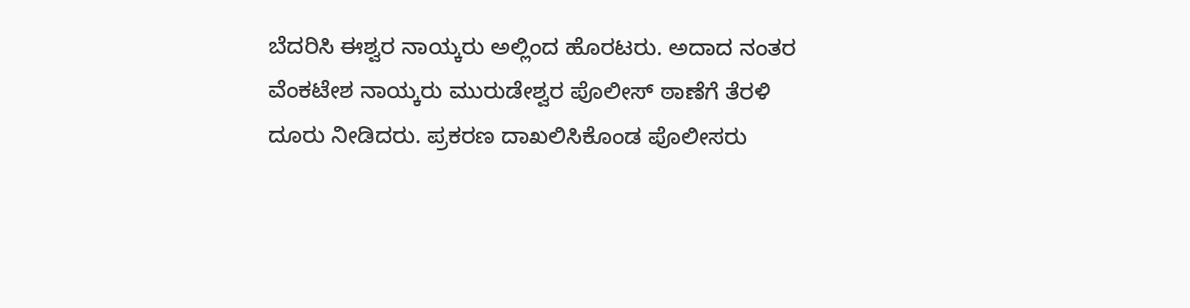ಬೆದರಿಸಿ ಈಶ್ವರ ನಾಯ್ಕರು ಅಲ್ಲಿಂದ ಹೊರಟರು. ಅದಾದ ನಂತರ ವೆಂಕಟೇಶ ನಾಯ್ಕರು ಮುರುಡೇಶ್ವರ ಪೊಲೀಸ್ ಠಾಣೆಗೆ ತೆರಳಿ ದೂರು ನೀಡಿದರು. ಪ್ರಕರಣ ದಾಖಲಿಸಿಕೊಂಡ ಪೊಲೀಸರು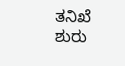ತನಿಖೆ ಶುರು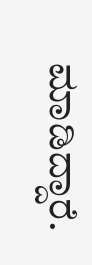ಮಾಡಿದ್ದಾರೆ.